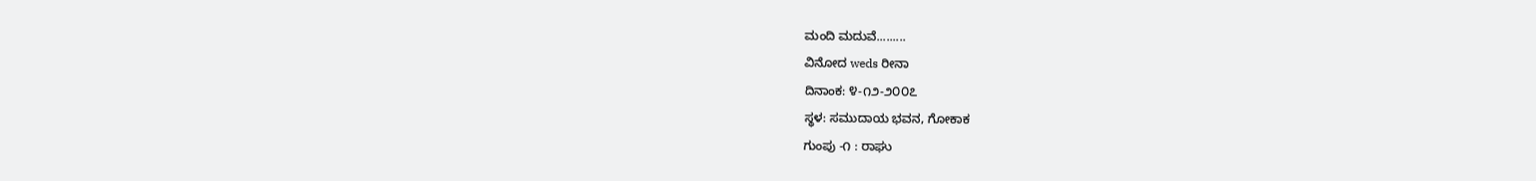ಮಂದಿ ಮದುವೆ.........
ವಿನೋದ weds ರೀನಾ
ದಿನಾಂಕ: ೪-೧೨-೨೦೦೭
ಸ್ಥಳ: ಸಮುದಾಯ ಭವನ, ಗೋಕಾಕ
ಗುಂಪು -೧ : ರಾಘು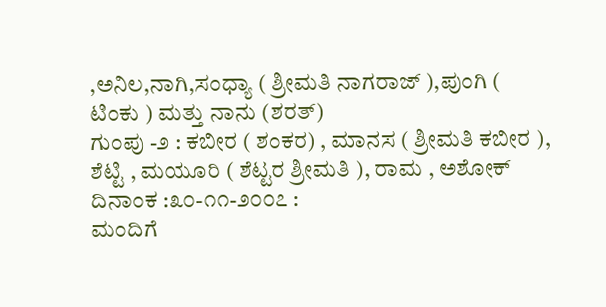,ಅನಿಲ,ನಾಗಿ,ಸಂಧ್ಯಾ ( ಶ್ರೀಮತಿ ನಾಗರಾಜ್ ),ಪುಂಗಿ ( ಟಿಂಕು ) ಮತ್ತು ನಾನು (ಶರತ್)
ಗುಂಪು -೨ : ಕಬೀರ ( ಶಂಕರ) , ಮಾನಸ ( ಶ್ರೀಮತಿ ಕಬೀರ ), ಶೆಟ್ಟಿ , ಮಯೂರಿ ( ಶೆಟ್ಟರ ಶ್ರೀಮತಿ ), ರಾಮ , ಅಶೋಕ್
ದಿನಾಂಕ :೩೦-೧೧-೨೦೦೭ :
ಮಂದಿಗೆ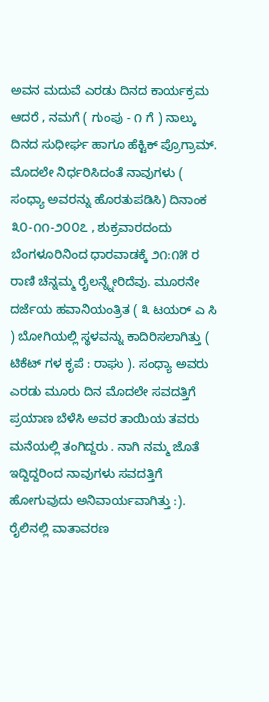ಅವನ ಮದುವೆ ಎರಡು ದಿನದ ಕಾರ್ಯಕ್ರಮ ಆದರೆ , ನಮಗೆ ( ಗುಂಪು - ೧ ಗೆ ) ನಾಲ್ಕು ದಿನದ ಸುಧೀರ್ಘ ಹಾಗೂ ಹೆಕ್ಟಿಕ್ ಪ್ರೊಗ್ರಾಮ್. ಮೊದಲೇ ನಿರ್ಧರಿಸಿದಂತೆ ನಾವುಗಳು ( ಸಂಧ್ಯಾ ಅವರನ್ನು ಹೊರತುಪಡಿಸಿ) ದಿನಾಂಕ ೩೦-೧೧-೨೦೦೭ , ಶುಕ್ರವಾರದಂದು ಬೆಂಗಳೂರಿನಿಂದ ಧಾರವಾಡಕ್ಕೆ ೨೧:೧೫ ರ ರಾಣಿ ಚೆನ್ನಮ್ಮ ರೈಲನ್ನ್ನೇರಿದೆವು. ಮೂರನೇ ದರ್ಜೆಯ ಹವಾನಿಯಂತ್ರಿತ ( ೩ ಟಯರ್ ಎ ಸಿ ) ಬೋಗಿಯಲ್ಲಿ ಸ್ಥಳವನ್ನು ಕಾದಿರಿಸಲಾಗಿತ್ತು ( ಟಿಕೆಟ್ ಗಳ ಕೃಪೆ : ರಾಘು ). ಸಂಧ್ಯಾ ಅವರು ಎರಡು ಮೂರು ದಿನ ಮೊದಲೇ ಸವದತ್ತಿಗೆ ಪ್ರಯಾಣ ಬೆಳೆಸಿ ಅವರ ತಾಯಿಯ ತವರು ಮನೆಯಲ್ಲಿ ತಂಗಿದ್ದರು . ನಾಗಿ ನಮ್ಮ ಜೊತೆ ಇದ್ದಿದ್ದರಿಂದ ನಾವುಗಳು ಸವದತ್ತಿಗೆ ಹೋಗುವುದು ಅನಿವಾರ್ಯವಾಗಿತ್ತು :). ರೈಲಿನಲ್ಲಿ ವಾತಾವರಣ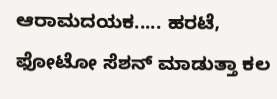ಆರಾಮದಯಕ..... ಹರಟೆ, ಫೋಟೋ ಸೆಶನ್ ಮಾಡುತ್ತಾ ಕಲ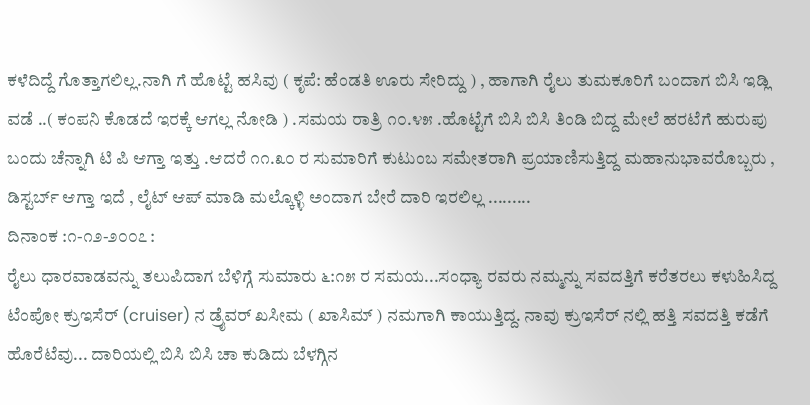ಕಳೆದಿದ್ದೆ ಗೊತ್ತಾಗಲಿಲ್ಲ.ನಾಗಿ ಗೆ ಹೊಟ್ಟೆ ಹಸಿವು ( ಕೃಪೆ: ಹೆಂಡತಿ ಊರು ಸೇರಿದ್ದು ) , ಹಾಗಾಗಿ ರೈಲು ತುಮಕೂರಿಗೆ ಬಂದಾಗ ಬಿಸಿ ಇಡ್ಲಿ ವಡೆ ..( ಕಂಪನಿ ಕೊಡದೆ ಇರಕ್ಕೆ ಆಗಲ್ಲ ನೋಡಿ ) .ಸಮಯ ರಾತ್ರಿ ೧೦.೪೫ .ಹೊಟ್ಟೆಗೆ ಬಿಸಿ ಬಿಸಿ ತಿಂಡಿ ಬಿದ್ದ ಮೇಲೆ ಹರಟೆಗೆ ಹುರುಪು ಬಂದು ಚೆನ್ನಾಗಿ ಟಿ ಪಿ ಆಗ್ತಾ ಇತ್ತು .ಆದರೆ ೧೧.೩೦ ರ ಸುಮಾರಿಗೆ ಕುಟುಂಬ ಸಮೇತರಾಗಿ ಪ್ರಯಾಣಿಸುತ್ತಿದ್ದ ಮಹಾನುಭಾವರೊಬ್ಬರು , ಡಿಸ್ಟರ್ಬ್ ಆಗ್ತಾ ಇದೆ , ಲೈಟ್ ಆಪ್ ಮಾಡಿ ಮಲ್ಕೊಳ್ಳಿ ಅಂದಾಗ ಬೇರೆ ದಾರಿ ಇರಲಿಲ್ಲ .........
ದಿನಾಂಕ :೧-೧೨-೨೦೦೭ :
ರೈಲು ಧಾರವಾಡವನ್ನು ತಲುಪಿದಾಗ ಬೆಳಿಗ್ಗೆ ಸುಮಾರು ೬:೧೫ ರ ಸಮಯ...ಸಂಧ್ಯಾ ರವರು ನಮ್ಮನ್ನು ಸವದತ್ತಿಗೆ ಕರೆತರಲು ಕಳುಹಿಸಿದ್ದ ಟೆಂಪೋ ಕ್ರುಇಸೆರ್ (cruiser) ನ ಡ್ರೈವರ್ ಖಸೀಮ ( ಖಾಸಿಮ್ ) ನಮಗಾಗಿ ಕಾಯುತ್ತಿದ್ದ. ನಾವು ಕ್ರುಇಸೆರ್ ನಲ್ಲಿ ಹತ್ತಿ ಸವದತ್ತಿ ಕಡೆಗೆ ಹೊರೆಟೆವು... ದಾರಿಯಲ್ಲಿ ಬಿಸಿ ಬಿಸಿ ಚಾ ಕುಡಿದು ಬೆಳಗ್ಗಿನ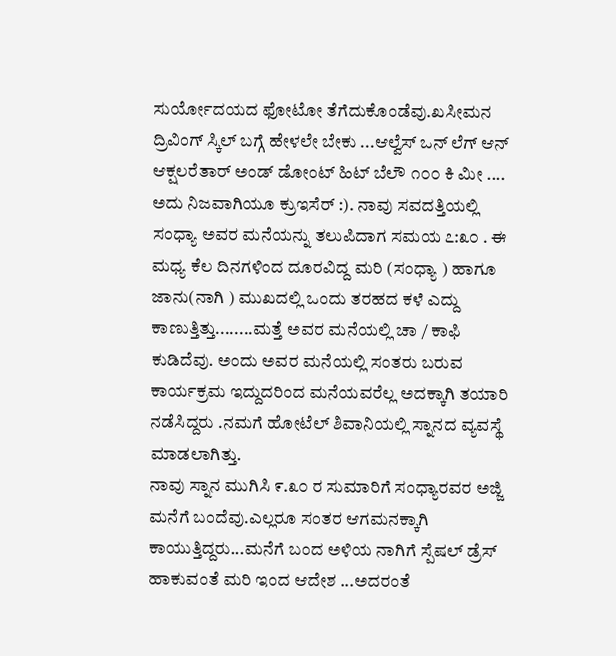ಸುರ್ಯೋದಯದ ಫೋಟೋ ತೆಗೆದುಕೊಂಡೆವು.ಖಸೀಮನ ದ್ರಿವಿಂಗ್ ಸ್ಕಿಲ್ ಬಗ್ಗೆ ಹೇಳಲೇ ಬೇಕು ...ಆಲ್ವೆಸ್ ಒನ್ ಲೆಗ್ ಆನ್ ಆಕ್ಷಲರೆತಾರ್ ಅಂಡ್ ಡೋಂಟ್ ಹಿಟ್ ಬೆಲೌ ೧೦೦ ಕಿ ಮೀ .... ಅದು ನಿಜವಾಗಿಯೂ ಕ್ರುಇಸೆರ್ :). ನಾವು ಸವದತ್ತಿಯಲ್ಲಿ ಸಂಧ್ಯಾ ಅವರ ಮನೆಯನ್ನು ತಲುಪಿದಾಗ ಸಮಯ ೭:೩೦ . ಈ ಮಧ್ಯ ಕೆಲ ದಿನಗಳಿಂದ ದೂರವಿದ್ದ ಮರಿ (ಸಂಧ್ಯಾ ) ಹಾಗೂ ಜಾನು(ನಾಗಿ ) ಮುಖದಲ್ಲಿ ಒಂದು ತರಹದ ಕಳೆ ಎದ್ದು ಕಾಣುತ್ತಿತ್ತು........ಮತ್ತೆ ಅವರ ಮನೆಯಲ್ಲಿ ಚಾ / ಕಾಫಿ ಕುಡಿದೆವು. ಅಂದು ಅವರ ಮನೆಯಲ್ಲಿ ಸಂತರು ಬರುವ ಕಾರ್ಯಕ್ರಮ ಇದ್ದುದರಿಂದ ಮನೆಯವರೆಲ್ಲ ಅದಕ್ಕಾಗಿ ತಯಾರಿ ನಡೆಸಿದ್ದರು .ನಮಗೆ ಹೋಟೆಲ್ ಶಿವಾನಿಯಲ್ಲಿ ಸ್ನಾನದ ವ್ಯವಸ್ಥೆ ಮಾಡಲಾಗಿತ್ತು.
ನಾವು ಸ್ನಾನ ಮುಗಿಸಿ ೯.೩೦ ರ ಸುಮಾರಿಗೆ ಸಂಧ್ಯಾರವರ ಅಜ್ಜಿ ಮನೆಗೆ ಬಂದೆವು.ಎಲ್ಲರೂ ಸಂತರ ಆಗಮನಕ್ಕಾಗಿ ಕಾಯುತ್ತಿದ್ದರು...ಮನೆಗೆ ಬಂದ ಅಳಿಯ ನಾಗಿಗೆ ಸ್ಪೆಷಲ್ ಡ್ರೆಸ್ ಹಾಕುವಂತೆ ಮರಿ ಇಂದ ಆದೇಶ ...ಅದರಂತೆ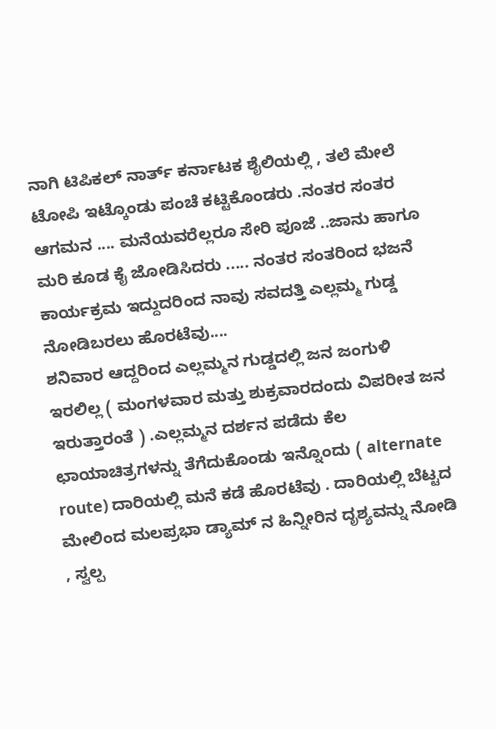ನಾಗಿ ಟಿಪಿಕಲ್ ನಾರ್ತ್ ಕರ್ನಾಟಕ ಶೈಲಿಯಲ್ಲಿ , ತಲೆ ಮೇಲೆ ಟೋಪಿ ಇಟ್ಕೊಂಡು ಪಂಚೆ ಕಟ್ಟಿಕೊಂಡರು .ನಂತರ ಸಂತರ ಆಗಮನ .... ಮನೆಯವರೆಲ್ಲರೂ ಸೇರಿ ಪೂಜೆ ..ಜಾನು ಹಾಗೂ ಮರಿ ಕೂಡ ಕೈ ಜೋಡಿಸಿದರು ..... ನಂತರ ಸಂತರಿಂದ ಭಜನೆ ಕಾರ್ಯಕ್ರಮ ಇದ್ದುದರಿಂದ ನಾವು ಸವದತ್ತಿ ಎಲ್ಲಮ್ಮ ಗುಡ್ಡ ನೋಡಿಬರಲು ಹೊರಟೆವು....
ಶನಿವಾರ ಆದ್ದರಿಂದ ಎಲ್ಲಮ್ಮನ ಗುಡ್ಡದಲ್ಲಿ ಜನ ಜಂಗುಳಿ ಇರಲಿಲ್ಲ ( ಮಂಗಳವಾರ ಮತ್ತು ಶುಕ್ರವಾರದಂದು ವಿಪರೀತ ಜನ ಇರುತ್ತಾರಂತೆ ) .ಎಲ್ಲಮ್ಮನ ದರ್ಶನ ಪಡೆದು ಕೆಲ ಛಾಯಾಚಿತ್ರಗಳನ್ನು ತೆಗೆದುಕೊಂಡು ಇನ್ನೊಂದು ( alternate route) ದಾರಿಯಲ್ಲಿ ಮನೆ ಕಡೆ ಹೊರಟೆವು . ದಾರಿಯಲ್ಲಿ ಬೆಟ್ಟದ ಮೇಲಿಂದ ಮಲಪ್ರಭಾ ಡ್ಯಾಮ್ ನ ಹಿನ್ನೀರಿನ ದೃಶ್ಯವನ್ನು ನೋಡಿ , ಸ್ವಲ್ಪ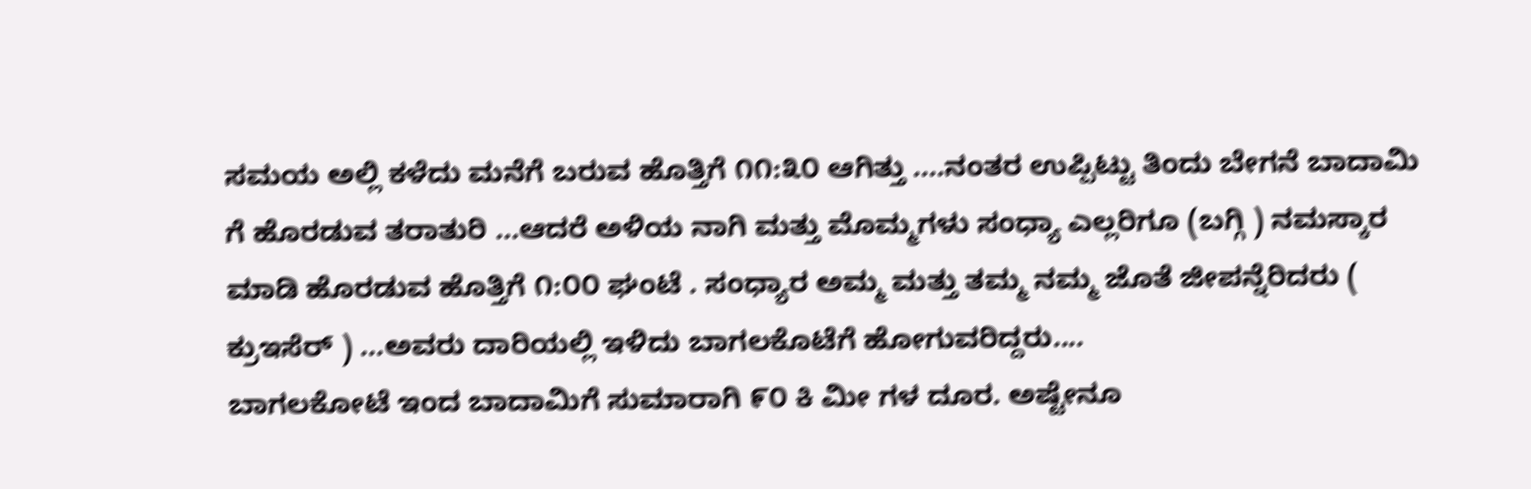ಸಮಯ ಅಲ್ಲಿ ಕಳೆದು ಮನೆಗೆ ಬರುವ ಹೊತ್ತಿಗೆ ೧೧:೩೦ ಆಗಿತ್ತು ....ನಂತರ ಉಪ್ಪಿಟ್ಟು ತಿಂದು ಬೇಗನೆ ಬಾದಾಮಿ ಗೆ ಹೊರಡುವ ತರಾತುರಿ ...ಆದರೆ ಅಳಿಯ ನಾಗಿ ಮತ್ತು ಮೊಮ್ಮಗಳು ಸಂಧ್ಯಾ ಎಲ್ಲರಿಗೂ (ಬಗ್ಗಿ ) ನಮಸ್ಕಾರ ಮಾಡಿ ಹೊರಡುವ ಹೊತ್ತಿಗೆ ೧:೦೦ ಘಂಟೆ . ಸಂಧ್ಯಾರ ಅಮ್ಮ ಮತ್ತು ತಮ್ಮ ನಮ್ಮ ಜೊತೆ ಜೀಪನ್ನೆರಿದರು ( ಕ್ರುಇಸೆರ್ ) ...ಅವರು ದಾರಿಯಲ್ಲಿ ಇಳಿದು ಬಾಗಲಕೊಟೆಗೆ ಹೋಗುವರಿದ್ದರು....
ಬಾಗಲಕೋಟೆ ಇಂದ ಬಾದಾಮಿಗೆ ಸುಮಾರಾಗಿ ೯೦ ಕಿ ಮೀ ಗಳ ದೂರ. ಅಷ್ಟೇನೂ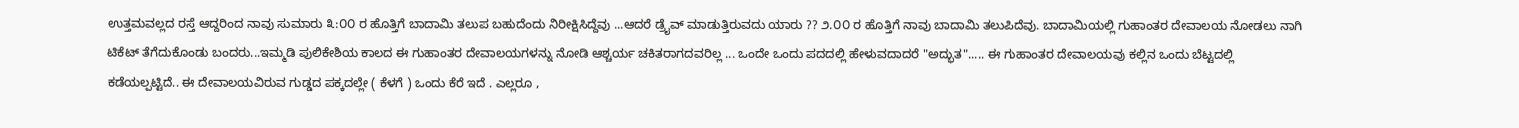ಉತ್ತಮವಲ್ಲದ ರಸ್ತೆ ಆದ್ದರಿಂದ ನಾವು ಸುಮಾರು ೩:೦೦ ರ ಹೊತ್ತಿಗೆ ಬಾದಾಮಿ ತಲುಪ ಬಹುದೆಂದು ನಿರೀಕ್ಷಿಸಿದ್ದೆವು ...ಆದರೆ ಡ್ರೈವ್ ಮಾಡುತ್ತಿರುವದು ಯಾರು ?? ೨.೦೦ ರ ಹೊತ್ತಿಗೆ ನಾವು ಬಾದಾಮಿ ತಲುಪಿದೆವು. ಬಾದಾಮಿಯಲ್ಲಿ ಗುಹಾಂತರ ದೇವಾಲಯ ನೋಡಲು ನಾಗಿ ಟಿಕೆಟ್ ತೆಗೆದುಕೊಂಡು ಬಂದರು...ಇಮ್ಮಡಿ ಪುಲಿಕೇಶಿಯ ಕಾಲದ ಈ ಗುಹಾಂತರ ದೇವಾಲಯಗಳನ್ನು ನೋಡಿ ಆಶ್ಚರ್ಯ ಚಕಿತರಾಗದವರಿಲ್ಲ ... ಒಂದೇ ಒಂದು ಪದದಲ್ಲಿ ಹೇಳುವದಾದರೆ "ಅದ್ಭುತ"..... ಈ ಗುಹಾಂತರ ದೇವಾಲಯವು ಕಲ್ಲಿನ ಒಂದು ಬೆಟ್ಟದಲ್ಲಿ ಕಡೆಯಲ್ಪಟ್ಟಿದೆ.. ಈ ದೇವಾಲಯವಿರುವ ಗುಡ್ಡದ ಪಕ್ಕದಲ್ಲೇ ( ಕೆಳಗೆ ) ಒಂದು ಕೆರೆ ಇದೆ . ಎಲ್ಲರೂ ,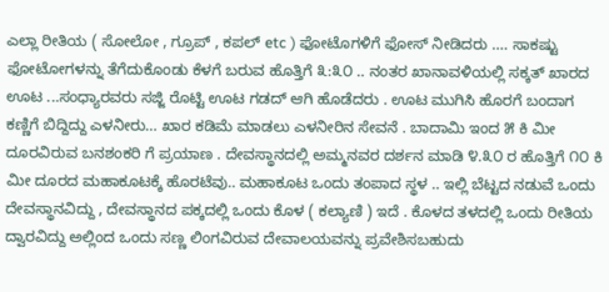ಎಲ್ಲಾ ರೀತಿಯ ( ಸೋಲೋ , ಗ್ರೂಪ್ , ಕಪಲ್ etc ) ಫೋಟೊಗಳಿಗೆ ಫೋಸ್ ನೀಡಿದರು .... ಸಾಕಷ್ಟು ಫೋಟೋಗಳನ್ನು ತೆಗೆದುಕೊಂಡು ಕೆಳಗೆ ಬರುವ ಹೊತ್ತಿಗೆ ೩:೩೦ .. ನಂತರ ಖಾನಾವಳಿಯಲ್ಲಿ ಸಕ್ಕತ್ ಖಾರದ ಊಟ ...ಸಂಧ್ಯಾರವರು ಸಜ್ಜಿ ರೊಟ್ಟಿ ಊಟ ಗಡದ್ ಆಗಿ ಹೊಡೆದರು . ಊಟ ಮುಗಿಸಿ ಹೊರಗೆ ಬಂದಾಗ ಕಣ್ಣಿಗೆ ಬಿದ್ದಿದ್ದು ಎಳನೀರು... ಖಾರ ಕಡಿಮೆ ಮಾಡಲು ಎಳನೀರಿನ ಸೇವನೆ . ಬಾದಾಮಿ ಇಂದ ೫ ಕಿ ಮೀ ದೂರವಿರುವ ಬನಶಂಕರಿ ಗೆ ಪ್ರಯಾಣ . ದೇವಸ್ಥಾನದಲ್ಲಿ ಅಮ್ಮನವರ ದರ್ಶನ ಮಾಡಿ ೪.೩೦ ರ ಹೊತ್ತಿಗೆ ೧೦ ಕಿ ಮೀ ದೂರದ ಮಹಾಕೂಟಕ್ಕೆ ಹೊರಟೆವು.. ಮಹಾಕೂಟ ಒಂದು ತಂಪಾದ ಸ್ಥಳ .. ಇಲ್ಲಿ ಬೆಟ್ಟದ ನಡುವೆ ಒಂದು ದೇವಸ್ಥಾನವಿದ್ದು , ದೇವಸ್ಥಾನದ ಪಕ್ಕದಲ್ಲಿ ಒಂದು ಕೊಳ ( ಕಲ್ಯಾಣಿ ) ಇದೆ . ಕೊಳದ ತಳದಲ್ಲಿ ಒಂದು ರೀತಿಯ ದ್ವಾರವಿದ್ದು ಅಲ್ಲಿಂದ ಒಂದು ಸಣ್ಣ ಲಿಂಗವಿರುವ ದೇವಾಲಯವನ್ನು ಪ್ರವೇಶಿಸಬಹುದು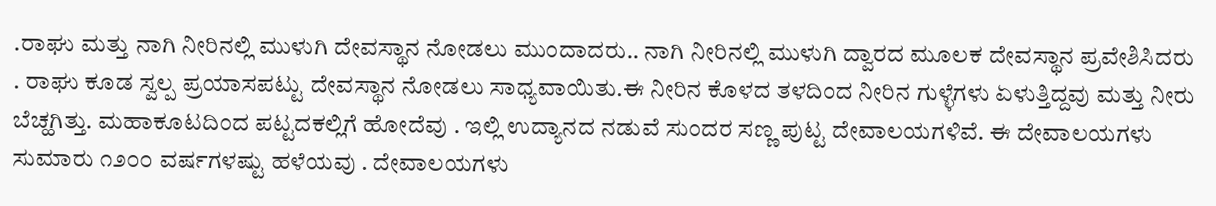.ರಾಘು ಮತ್ತು ನಾಗಿ ನೀರಿನಲ್ಲಿ ಮುಳುಗಿ ದೇವಸ್ಥಾನ ನೋಡಲು ಮುಂದಾದರು.. ನಾಗಿ ನೀರಿನಲ್ಲಿ ಮುಳುಗಿ ದ್ವಾರದ ಮೂಲಕ ದೇವಸ್ಥಾನ ಪ್ರವೇಶಿಸಿದರು . ರಾಘು ಕೂಡ ಸ್ವಲ್ಪ ಪ್ರಯಾಸಪಟ್ಟು ದೇವಸ್ಥಾನ ನೋಡಲು ಸಾಧ್ಯವಾಯಿತು.ಈ ನೀರಿನ ಕೊಳದ ತಳದಿಂದ ನೀರಿನ ಗುಳ್ಳೆಗಳು ಏಳುತ್ತಿದ್ದವು ಮತ್ತು ನೀರು ಬೆಚ್ಹಗಿತ್ತು. ಮಹಾಕೂಟದಿಂದ ಪಟ್ಟದಕಲ್ಲಿಗೆ ಹೋದೆವು . ಇಲ್ಲಿ ಉದ್ಯಾನದ ನಡುವೆ ಸುಂದರ ಸಣ್ಣ ಪುಟ್ಟ ದೇವಾಲಯಗಳಿವೆ. ಈ ದೇವಾಲಯಗಳು ಸುಮಾರು ೧೨೦೦ ವರ್ಷಗಳಷ್ಟು ಹಳೆಯವು . ದೇವಾಲಯಗಳು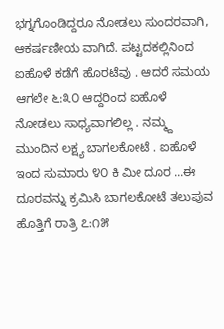ಭಗ್ನಗೊಂಡಿದ್ದರೂ ನೋಡಲು ಸುಂದರವಾಗಿ, ಆಕರ್ಷಣೀಯ ವಾಗಿದೆ. ಪಟ್ಟದಕಲ್ಲಿನಿಂದ ಐಹೊಳೆ ಕಡೆಗೆ ಹೊರಟೆವು . ಆದರೆ ಸಮಯ ಆಗಲೇ ೬:೩೦ ಆದ್ದರಿಂದ ಐಹೊಳೆ ನೋಡಲು ಸಾಧ್ಯವಾಗಲಿಲ್ಲ . ನಮ್ಮ್ದ ಮುಂದಿನ ಲಕ್ಷ್ಯ ಬಾಗಲಕೋಟೆ . ಐಹೊಳೆ ಇಂದ ಸುಮಾರು ೪೦ ಕಿ ಮೀ ದೂರ ...ಈ ದೂರವನ್ನು ಕ್ರಮಿಸಿ ಬಾಗಲಕೋಟೆ ತಲುಪುವ ಹೊತ್ತಿಗೆ ರಾತ್ರಿ ೭:೧೫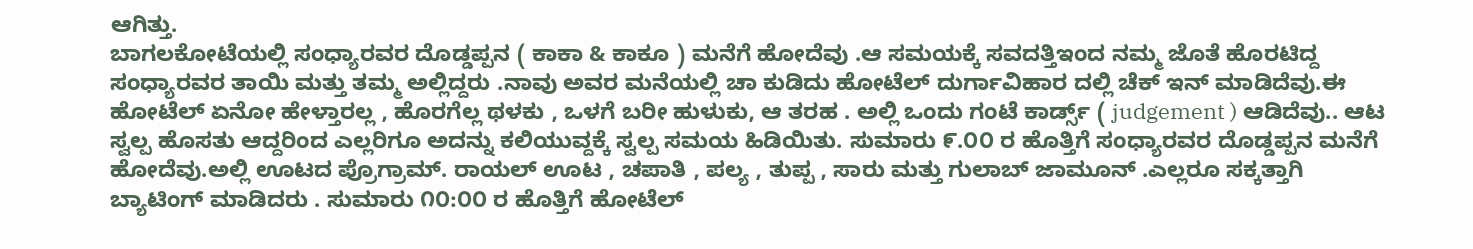ಆಗಿತ್ತು.
ಬಾಗಲಕೋಟೆಯಲ್ಲಿ ಸಂಧ್ಯಾರವರ ದೊಡ್ಡಪ್ಪನ ( ಕಾಕಾ & ಕಾಕೂ ) ಮನೆಗೆ ಹೋದೆವು .ಆ ಸಮಯಕ್ಕೆ ಸವದತ್ತಿಇಂದ ನಮ್ಮ ಜೊತೆ ಹೊರಟಿದ್ದ ಸಂಧ್ಯಾರವರ ತಾಯಿ ಮತ್ತು ತಮ್ಮ ಅಲ್ಲಿದ್ದರು .ನಾವು ಅವರ ಮನೆಯಲ್ಲಿ ಚಾ ಕುಡಿದು ಹೋಟೆಲ್ ದುರ್ಗಾವಿಹಾರ ದಲ್ಲಿ ಚೆಕ್ ಇನ್ ಮಾಡಿದೆವು.ಈ ಹೋಟೆಲ್ ಏನೋ ಹೇಳ್ತಾರಲ್ಲ , ಹೊರಗೆಲ್ಲ ಥಳಕು , ಒಳಗೆ ಬರೀ ಹುಳುಕು, ಆ ತರಹ . ಅಲ್ಲಿ ಒಂದು ಗಂಟೆ ಕಾರ್ಡ್ಸ್ ( judgement ) ಆಡಿದೆವು.. ಆಟ ಸ್ವಲ್ಪ ಹೊಸತು ಆದ್ದರಿಂದ ಎಲ್ಲರಿಗೂ ಅದನ್ನು ಕಲಿಯುವ್ದಕ್ಕೆ ಸ್ವಲ್ಪ ಸಮಯ ಹಿಡಿಯಿತು. ಸುಮಾರು ೯.೦೦ ರ ಹೊತ್ತಿಗೆ ಸಂಧ್ಯಾರವರ ದೊಡ್ಡಪ್ಪನ ಮನೆಗೆ ಹೋದೆವು.ಅಲ್ಲಿ ಊಟದ ಪ್ರೊಗ್ರಾಮ್. ರಾಯಲ್ ಊಟ , ಚಪಾತಿ , ಪಲ್ಯ , ತುಪ್ಪ , ಸಾರು ಮತ್ತು ಗುಲಾಬ್ ಜಾಮೂನ್ .ಎಲ್ಲರೂ ಸಕ್ಕತ್ತಾಗಿ ಬ್ಯಾಟಿಂಗ್ ಮಾಡಿದರು . ಸುಮಾರು ೧೦:೦೦ ರ ಹೊತ್ತಿಗೆ ಹೋಟೆಲ್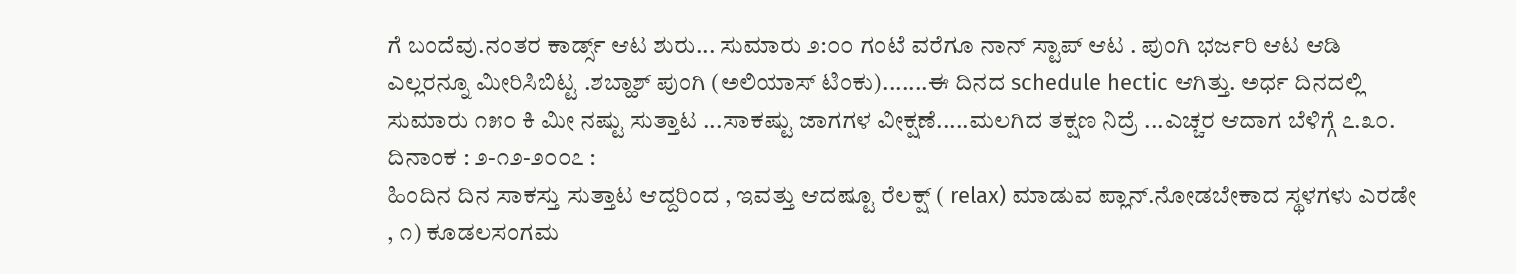ಗೆ ಬಂದೆವು.ನಂತರ ಕಾರ್ಡ್ಸ್ ಆಟ ಶುರು... ಸುಮಾರು ೨:೦೦ ಗಂಟೆ ವರೆಗೂ ನಾನ್ ಸ್ಟಾಪ್ ಆಟ . ಪುಂಗಿ ಭರ್ಜರಿ ಆಟ ಆಡಿ ಎಲ್ಲರನ್ನೂ ಮೀರಿಸಿಬಿಟ್ಟ .ಶಬ್ಹಾಶ್ ಪುಂಗಿ (ಅಲಿಯಾಸ್ ಟಿಂಕು).......ಈ ದಿನದ schedule hectic ಆಗಿತ್ತು. ಅರ್ಧ ದಿನದಲ್ಲಿ ಸುಮಾರು ೧೫೦ ಕಿ ಮೀ ನಷ್ಟು ಸುತ್ತಾಟ ...ಸಾಕಷ್ಟು ಜಾಗಗಳ ವೀಕ್ಷಣೆ.....ಮಲಗಿದ ತಕ್ಷಣ ನಿದ್ರೆ ...ಎಚ್ಚರ ಆದಾಗ ಬೆಳಿಗ್ಗೆ ೭.೩೦.
ದಿನಾಂಕ : ೨-೧೨-೨೦೦೭ :
ಹಿಂದಿನ ದಿನ ಸಾಕಸ್ತು ಸುತ್ತಾಟ ಆದ್ದರಿಂದ , ಇವತ್ತು ಆದಷ್ಟೂ ರೆಲಕ್ಷ್ ( relax) ಮಾಡುವ ಪ್ಲಾನ್.ನೋಡಬೇಕಾದ ಸ್ಥಳಗಳು ಎರಡೇ , ೧) ಕೂಡಲಸಂಗಮ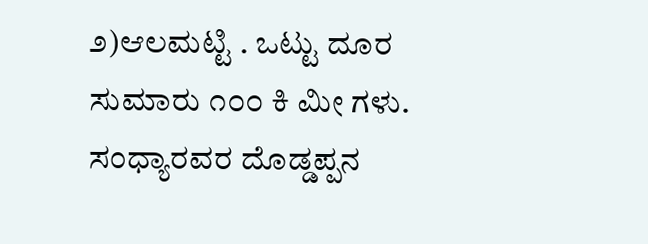೨)ಆಲಮಟ್ಟಿ . ಒಟ್ಟು ದೂರ ಸುಮಾರು ೧೦೦ ಕಿ ಮೀ ಗಳು.
ಸಂಧ್ಯಾರವರ ದೊಡ್ಡಪ್ಪನ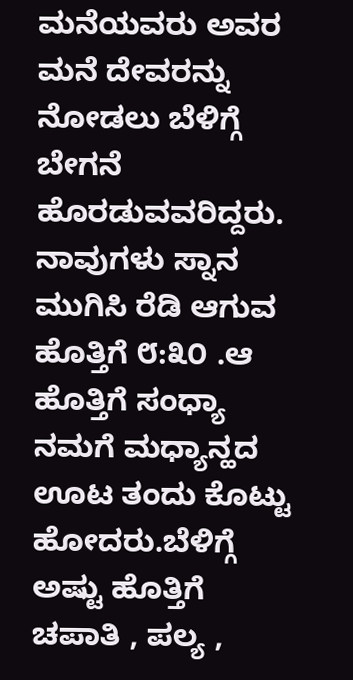ಮನೆಯವರು ಅವರ ಮನೆ ದೇವರನ್ನು ನೋಡಲು ಬೆಳಿಗ್ಗೆ ಬೇಗನೆ ಹೊರಡುವವರಿದ್ದರು. ನಾವುಗಳು ಸ್ನಾನ ಮುಗಿಸಿ ರೆಡಿ ಆಗುವ ಹೊತ್ತಿಗೆ ೮:೩೦ .ಆ ಹೊತ್ತಿಗೆ ಸಂಧ್ಯಾ ನಮಗೆ ಮಧ್ಯಾನ್ಹದ ಊಟ ತಂದು ಕೊಟ್ಟು ಹೋದರು.ಬೆಳಿಗ್ಗೆ ಅಷ್ಟು ಹೊತ್ತಿಗೆ ಚಪಾತಿ , ಪಲ್ಯ ,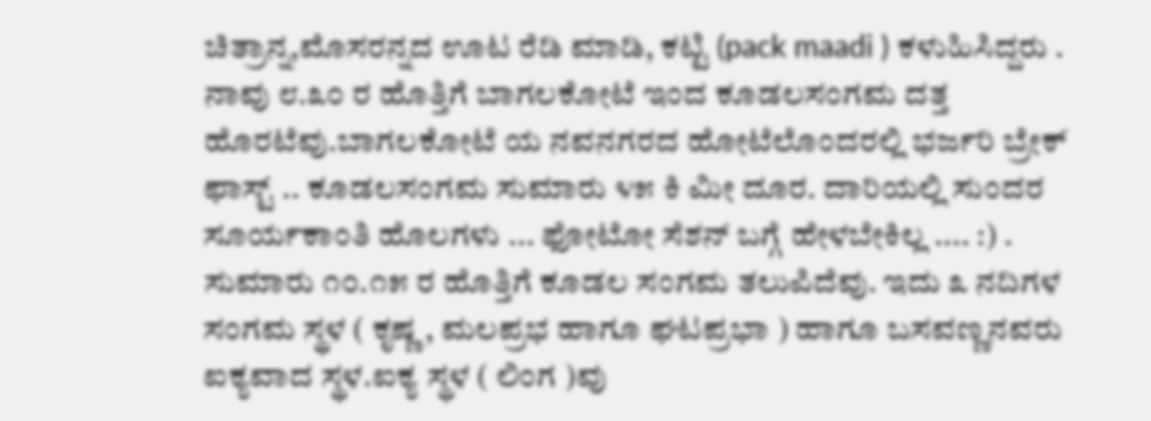ಚಿತ್ರಾನ್ನ,ಮೊಸರನ್ನದ ಊಟ ರೆಡಿ ಮಾಡಿ, ಕಟ್ಟಿ (pack maadi ) ಕಳುಹಿಸಿದ್ದರು .
ನಾವು ೮.೩೦ ರ ಹೊತ್ತಿಗೆ ಬಾಗಲಕೋಟೆ ಇಂದ ಕೂಡಲಸಂಗಮ ದತ್ತ ಹೊರಟೆವು.ಬಾಗಲಕೋಟೆ ಯ ನವನಗರದ ಹೋಟೆಲೊಂದರಲ್ಲಿ ಭರ್ಜರಿ ಬ್ರೇಕ್ ಫಾಸ್ಟ್ .. ಕೂಡಲಸಂಗಮ ಸುಮಾರು ೪೫ ಕಿ ಮೀ ದೂರ. ದಾರಿಯಲ್ಲಿ ಸುಂದರ ಸೂರ್ಯಕಾಂತಿ ಹೊಲಗಳು ... ಫೋಟೋ ಸೆಶನ್ ಬಗ್ಗೆ ಹೇಳಬೇಕಿಲ್ಲ .... :) . ಸುಮಾರು ೧೦.೧೫ ರ ಹೊತ್ತಿಗೆ ಕೂಡಲ ಸಂಗಮ ತಲುಪಿದೆವು. ಇದು ೩ ನದಿಗಳ ಸಂಗಮ ಸ್ಥಳ ( ಕೃಷ್ಣ , ಮಲಪ್ರಭ ಹಾಗೂ ಘಟಪ್ರಭಾ ) ಹಾಗೂ ಬಸವಣ್ಣನವರು ಐಕ್ಯವಾದ ಸ್ಥಳ.ಐಕ್ಯ ಸ್ಥಳ ( ಲಿಂಗ )ವು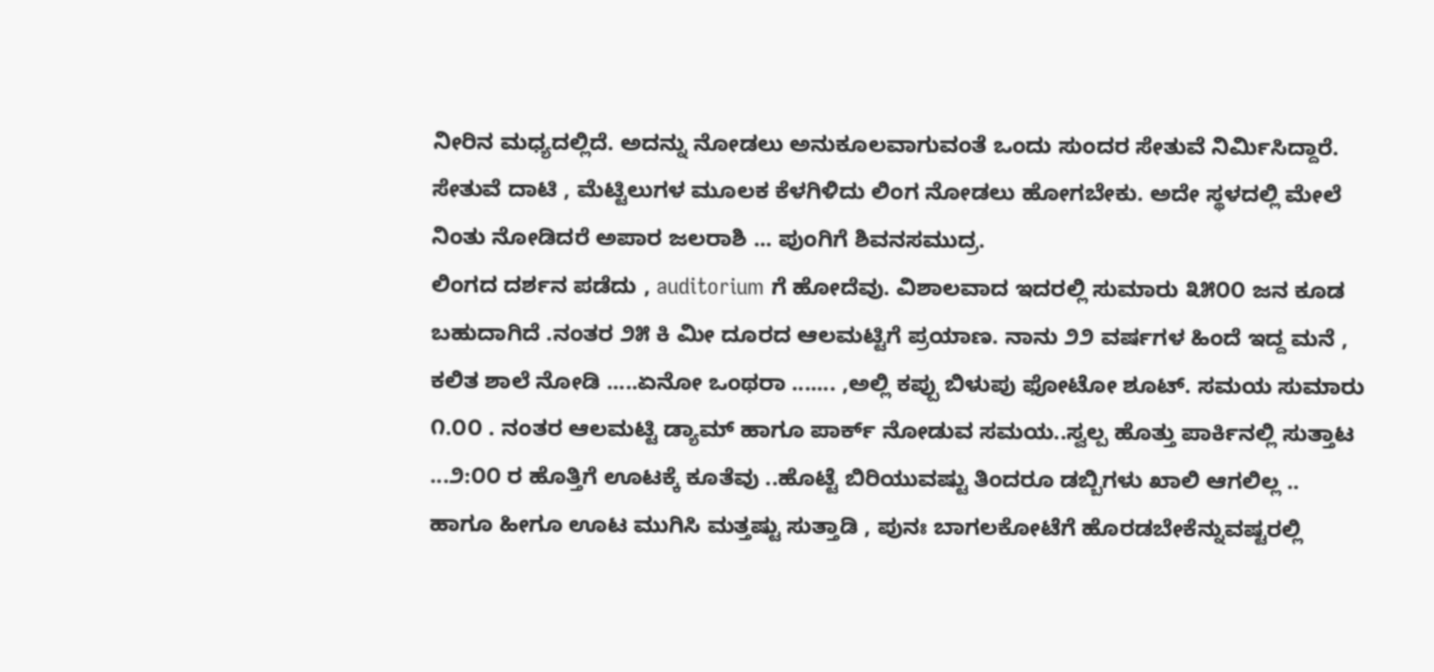ನೀರಿನ ಮಧ್ಯದಲ್ಲಿದೆ. ಅದನ್ನು ನೋಡಲು ಅನುಕೂಲವಾಗುವಂತೆ ಒಂದು ಸುಂದರ ಸೇತುವೆ ನಿರ್ಮಿಸಿದ್ದಾರೆ. ಸೇತುವೆ ದಾಟಿ , ಮೆಟ್ಟಿಲುಗಳ ಮೂಲಕ ಕೆಳಗಿಳಿದು ಲಿಂಗ ನೋಡಲು ಹೋಗಬೇಕು. ಅದೇ ಸ್ಥಳದಲ್ಲಿ ಮೇಲೆ ನಿಂತು ನೋಡಿದರೆ ಅಪಾರ ಜಲರಾಶಿ ... ಪುಂಗಿಗೆ ಶಿವನಸಮುದ್ರ.
ಲಿಂಗದ ದರ್ಶನ ಪಡೆದು , auditorium ಗೆ ಹೋದೆವು. ವಿಶಾಲವಾದ ಇದರಲ್ಲಿ ಸುಮಾರು ೩೫೦೦ ಜನ ಕೂಡ ಬಹುದಾಗಿದೆ .ನಂತರ ೨೫ ಕಿ ಮೀ ದೂರದ ಆಲಮಟ್ಟಿಗೆ ಪ್ರಯಾಣ. ನಾನು ೨೨ ವರ್ಷಗಳ ಹಿಂದೆ ಇದ್ದ ಮನೆ , ಕಲಿತ ಶಾಲೆ ನೋಡಿ .....ಏನೋ ಒಂಥರಾ ....... ,ಅಲ್ಲಿ ಕಪ್ಪು ಬಿಳುಪು ಫೋಟೋ ಶೂಟ್. ಸಮಯ ಸುಮಾರು ೧.೦೦ . ನಂತರ ಆಲಮಟ್ಟಿ ಡ್ಯಾಮ್ ಹಾಗೂ ಪಾರ್ಕ್ ನೋಡುವ ಸಮಯ..ಸ್ವಲ್ಪ ಹೊತ್ತು ಪಾರ್ಕಿನಲ್ಲಿ ಸುತ್ತಾಟ ...೨:೦೦ ರ ಹೊತ್ತಿಗೆ ಊಟಕ್ಕೆ ಕೂತೆವು ..ಹೊಟ್ಟೆ ಬಿರಿಯುವಷ್ಟು ತಿಂದರೂ ಡಬ್ಬಿಗಳು ಖಾಲಿ ಆಗಲಿಲ್ಲ ..
ಹಾಗೂ ಹೀಗೂ ಊಟ ಮುಗಿಸಿ ಮತ್ತಷ್ಟು ಸುತ್ತಾಡಿ , ಪುನಃ ಬಾಗಲಕೋಟೆಗೆ ಹೊರಡಬೇಕೆನ್ನುವಷ್ಟರಲ್ಲಿ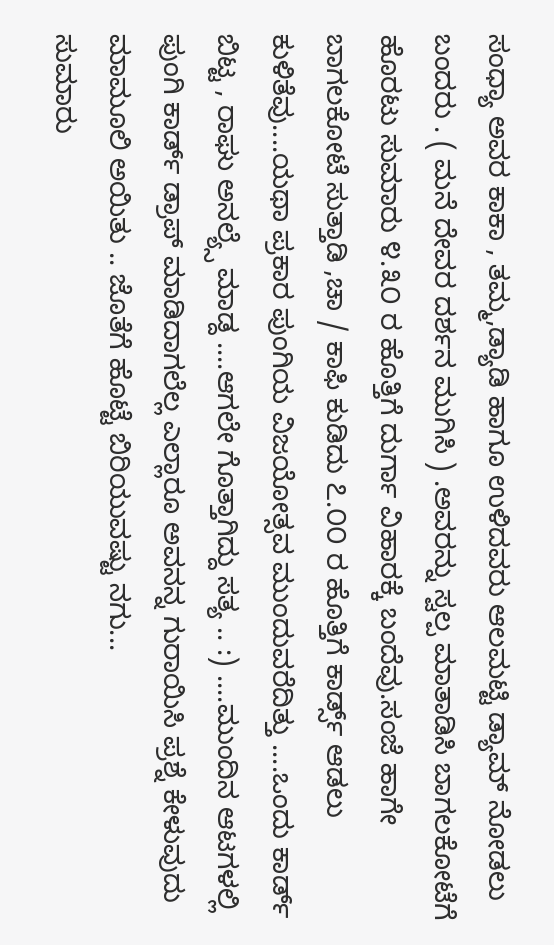ಸಂಧ್ಯಾ ಅವರ ಕಾಕಾ , ತಮ್ಮ,ಡ್ಯಾಡಿ ಹಾಗೂ ಉಳಿದವರು ಆಲಮಟ್ಟಿ ಡ್ಯಾಮ್ ನೋಡಲು ಬಂದರು . ( ಮನೆ ದೇವರ ದರ್ಶನ ಮುಗಿಸಿ ) .ಅವರನ್ನು ಸ್ವಲ್ಪ ಮಾತಾಡಿಸಿ ಬಾಗಲಕೋಟೆಗೆ ಹೊರಟು ಸುಮಾರು ೪.೩೦ ರ ಹೊತ್ತಿಗೆ ದುರ್ಗಾ ವಿಹಾರಕ್ಕೆ ಬಂದೆವು.ಸಂಜೆ ಹಾಗೇ ಬಾಗಲಕೋಟೆ ಸುತ್ತಾಡಿ ,ಚಾ / ಕಾಫಿ ಕುಡಿದು ೭.೦೦ ರ ಹೊತ್ತಿಗೆ ಕಾರ್ಡ್ಸ್ ಆಡಲು ಕುಳಿತೆವು....ಯಥಾ ಪ್ರಕಾರ ಪುಂಗಿಯ ವಿಜಯೋತ್ಸವ ಮುಂದುವರೆದಿತ್ತು ....ಒಂದು ಕಾರ್ಡ್ ಬಿಟ್ಟ , ರಾಘು ಅನಲ್ಯ್ಸೆ ಮಾಡ್ದ ....ಆಗಲೇ ಗೊತ್ತಾಗಿದ್ದು ಸತ್ಯ .. :) ....ಮುಂದಿನ ಆಟಗಳಲ್ಲಿ ಪುಂಗಿ ಕಾರ್ಡ್ ಡ್ರಾಪ್ ಮಾಡಿದಾಗಲೆಲ್ಲ ಎಲ್ಲಾರೂ ಅವನನ್ನ ಗುರಾಯಿಸಿ ಪ್ರಶ್ನೆ ಕೇಳುವುದು ಮಾಮೂಲಿ ಅಯಿತು .. ಜೊತೆಗೆ ಹೊಟ್ಟೆ ಬಿರಿಯುವಷ್ಟು ನಗು...
ಸುಮಾರು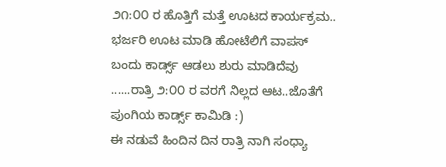೨೧:೦೦ ರ ಹೊತ್ತಿಗೆ ಮತ್ತೆ ಊಟದ ಕಾರ್ಯಕ್ರಮ.. ಭರ್ಜರಿ ಊಟ ಮಾಡಿ ಹೋಟೆಲಿಗೆ ವಾಪಸ್ ಬಂದು ಕಾರ್ಡ್ಸ್ ಆಡಲು ಶುರು ಮಾಡಿದೆವು ......ರಾತ್ರಿ ೨:೦೦ ರ ವರಗೆ ನಿಲ್ಲದ ಆಟ..ಜೊತೆಗೆ ಪುಂಗಿಯ ಕಾರ್ಡ್ಸ್ ಕಾಮಿಡಿ :)
ಈ ನಡುವೆ ಹಿಂದಿನ ದಿನ ರಾತ್ರಿ ನಾಗಿ ಸಂಧ್ಯಾ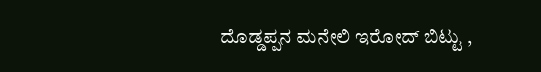ದೊಡ್ಡಪ್ಪನ ಮನೇಲಿ ಇರೋದ್ ಬಿಟ್ಟು ,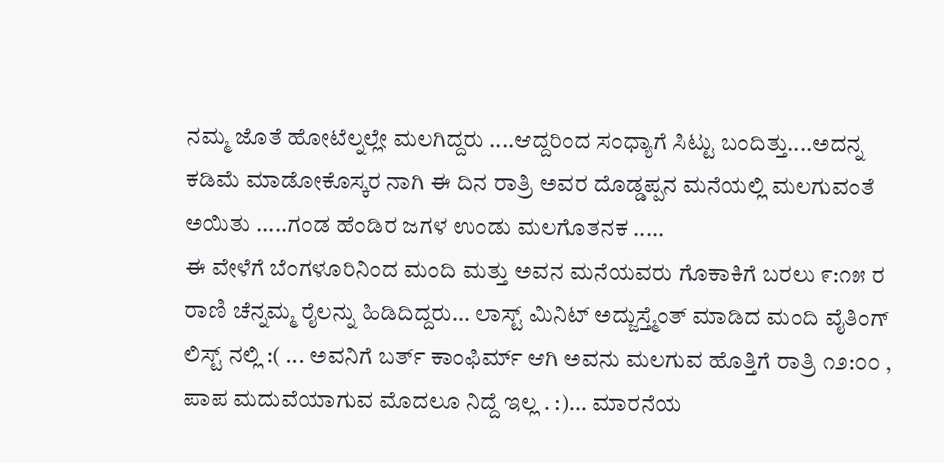ನಮ್ಮ ಜೊತೆ ಹೋಟೆಲ್ನಲ್ಲೇ ಮಲಗಿದ್ದರು ....ಆದ್ದರಿಂದ ಸಂಧ್ಯಾಗೆ ಸಿಟ್ಟು ಬಂದಿತ್ತು....ಅದನ್ನ ಕಡಿಮೆ ಮಾಡೋಕೊಸ್ಕರ ನಾಗಿ ಈ ದಿನ ರಾತ್ರಿ ಅವರ ದೊಡ್ಡಪ್ಪನ ಮನೆಯಲ್ಲಿ ಮಲಗುವಂತೆ ಅಯಿತು .....ಗಂಡ ಹೆಂಡಿರ ಜಗಳ ಉಂಡು ಮಲಗೊತನಕ .....
ಈ ವೇಳೆಗೆ ಬೆಂಗಳೂರಿನಿಂದ ಮಂದಿ ಮತ್ತು ಅವನ ಮನೆಯವರು ಗೊಕಾಕಿಗೆ ಬರಲು ೯:೧೫ ರ ರಾಣಿ ಚೆನ್ನಮ್ಮ ರೈಲನ್ನು ಹಿಡಿದಿದ್ದರು... ಲಾಸ್ಟ್ ಮಿನಿಟ್ ಅದ್ಜುಸ್ತ್ಮೆಂತ್ ಮಾಡಿದ ಮಂದಿ ವೈತಿಂಗ್ ಲಿಸ್ಟ್ ನಲ್ಲಿ :( ... ಅವನಿಗೆ ಬರ್ತ್ ಕಾಂಫಿರ್ಮ್ ಆಗಿ ಅವನು ಮಲಗುವ ಹೊತ್ತಿಗೆ ರಾತ್ರಿ ೧೨:೦೦ , ಪಾಪ ಮದುವೆಯಾಗುವ ಮೊದಲೂ ನಿದ್ದೆ ಇಲ್ಲ . :)... ಮಾರನೆಯ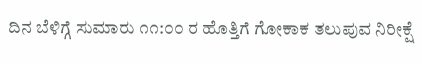ದಿನ ಬೆಳಿಗ್ಗೆ ಸುಮಾರು ೧೧:೦೦ ರ ಹೊತ್ತಿಗೆ ಗೋಕಾಕ ತಲುಪುವ ನಿರೀಕ್ಷೆ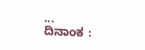...
ದಿನಾಂಕ :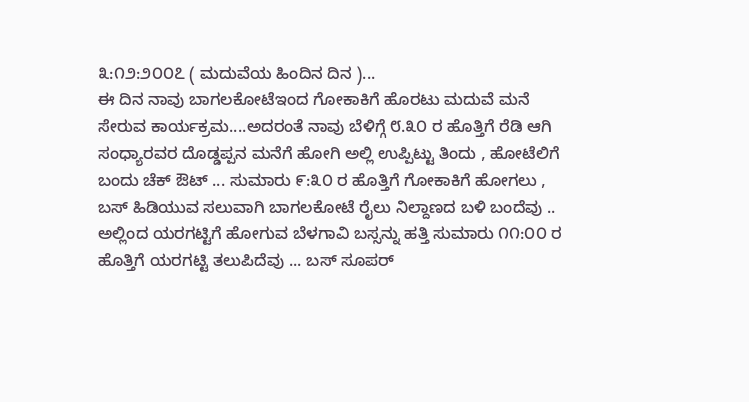೩:೧೨:೨೦೦೭ ( ಮದುವೆಯ ಹಿಂದಿನ ದಿನ )...
ಈ ದಿನ ನಾವು ಬಾಗಲಕೋಟೆಇಂದ ಗೋಕಾಕಿಗೆ ಹೊರಟು ಮದುವೆ ಮನೆ ಸೇರುವ ಕಾರ್ಯಕ್ರಮ....ಅದರಂತೆ ನಾವು ಬೆಳಿಗ್ಗೆ ೮.೩೦ ರ ಹೊತ್ತಿಗೆ ರೆಡಿ ಆಗಿ ಸಂಧ್ಯಾರವರ ದೊಡ್ಡಪ್ಪನ ಮನೆಗೆ ಹೋಗಿ ಅಲ್ಲಿ ಉಪ್ಪಿಟ್ಟು ತಿಂದು , ಹೋಟೆಲಿಗೆ ಬಂದು ಚೆಕ್ ಔಟ್ ... ಸುಮಾರು ೯:೩೦ ರ ಹೊತ್ತಿಗೆ ಗೋಕಾಕಿಗೆ ಹೋಗಲು , ಬಸ್ ಹಿಡಿಯುವ ಸಲುವಾಗಿ ಬಾಗಲಕೋಟೆ ರೈಲು ನಿಲ್ದಾಣದ ಬಳಿ ಬಂದೆವು .. ಅಲ್ಲಿಂದ ಯರಗಟ್ಟಿಗೆ ಹೋಗುವ ಬೆಳಗಾವಿ ಬಸ್ಸನ್ನು ಹತ್ತಿ ಸುಮಾರು ೧೧:೦೦ ರ ಹೊತ್ತಿಗೆ ಯರಗಟ್ಟಿ ತಲುಪಿದೆವು ... ಬಸ್ ಸೂಪರ್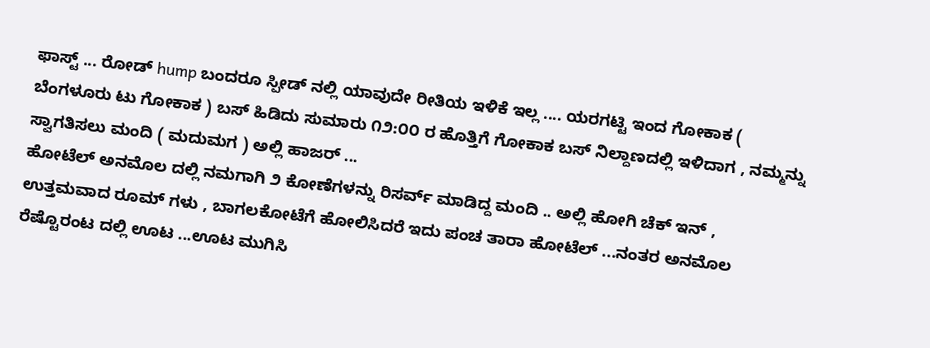ಫಾಸ್ಟ್ ... ರೋಡ್ hump ಬಂದರೂ ಸ್ಪೀಡ್ ನಲ್ಲಿ ಯಾವುದೇ ರೀತಿಯ ಇಳಿಕೆ ಇಲ್ಲ .... ಯರಗಟ್ಟಿ ಇಂದ ಗೋಕಾಕ ( ಬೆಂಗಳೂರು ಟು ಗೋಕಾಕ ) ಬಸ್ ಹಿಡಿದು ಸುಮಾರು ೧೨:೦೦ ರ ಹೊತ್ತಿಗೆ ಗೋಕಾಕ ಬಸ್ ನಿಲ್ದಾಣದಲ್ಲಿ ಇಳಿದಾಗ , ನಮ್ಮನ್ನು ಸ್ವಾಗತಿಸಲು ಮಂದಿ ( ಮದುಮಗ ) ಅಲ್ಲಿ ಹಾಜರ್ ...
ಹೋಟೆಲ್ ಅನಮೊಲ ದಲ್ಲಿ ನಮಗಾಗಿ ೨ ಕೋಣೆಗಳನ್ನು ರಿಸರ್ವ್ ಮಾಡಿದ್ದ ಮಂದಿ .. ಅಲ್ಲಿ ಹೋಗಿ ಚೆಕ್ ಇನ್ , ಉತ್ತಮವಾದ ರೂಮ್ ಗಳು , ಬಾಗಲಕೋಟೆಗೆ ಹೋಲಿಸಿದರೆ ಇದು ಪಂಚ ತಾರಾ ಹೋಟೆಲ್ ...ನಂತರ ಅನಮೊಲ ರೆಷ್ಟೊರಂಟ ದಲ್ಲಿ ಊಟ ...ಊಟ ಮುಗಿಸಿ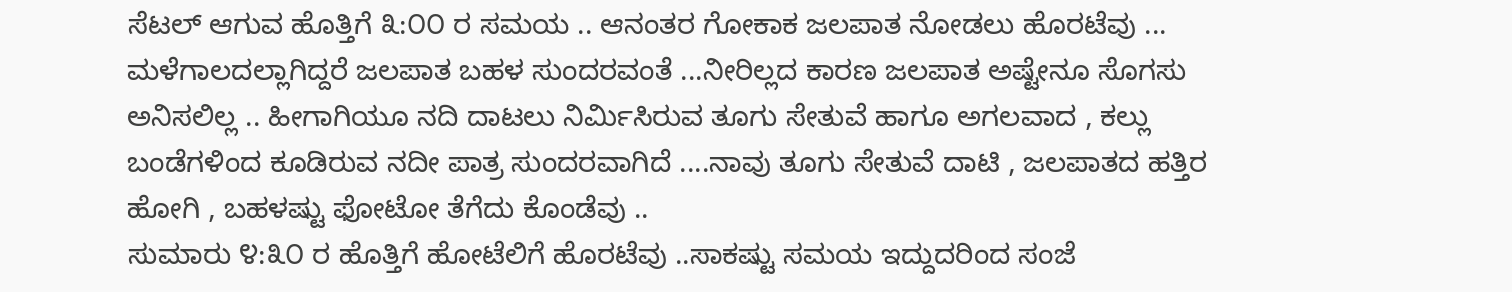ಸೆಟಲ್ ಆಗುವ ಹೊತ್ತಿಗೆ ೩:೦೦ ರ ಸಮಯ .. ಆನಂತರ ಗೋಕಾಕ ಜಲಪಾತ ನೋಡಲು ಹೊರಟೆವು ... ಮಳೆಗಾಲದಲ್ಲಾಗಿದ್ದರೆ ಜಲಪಾತ ಬಹಳ ಸುಂದರವಂತೆ ...ನೀರಿಲ್ಲದ ಕಾರಣ ಜಲಪಾತ ಅಷ್ಟೇನೂ ಸೊಗಸು ಅನಿಸಲಿಲ್ಲ .. ಹೀಗಾಗಿಯೂ ನದಿ ದಾಟಲು ನಿರ್ಮಿಸಿರುವ ತೂಗು ಸೇತುವೆ ಹಾಗೂ ಅಗಲವಾದ , ಕಲ್ಲು ಬಂಡೆಗಳಿಂದ ಕೂಡಿರುವ ನದೀ ಪಾತ್ರ ಸುಂದರವಾಗಿದೆ ....ನಾವು ತೂಗು ಸೇತುವೆ ದಾಟಿ , ಜಲಪಾತದ ಹತ್ತಿರ ಹೋಗಿ , ಬಹಳಷ್ಟು ಫೋಟೋ ತೆಗೆದು ಕೊಂಡೆವು ..
ಸುಮಾರು ೪:೩೦ ರ ಹೊತ್ತಿಗೆ ಹೋಟೆಲಿಗೆ ಹೊರಟೆವು ..ಸಾಕಷ್ಟು ಸಮಯ ಇದ್ದುದರಿಂದ ಸಂಜೆ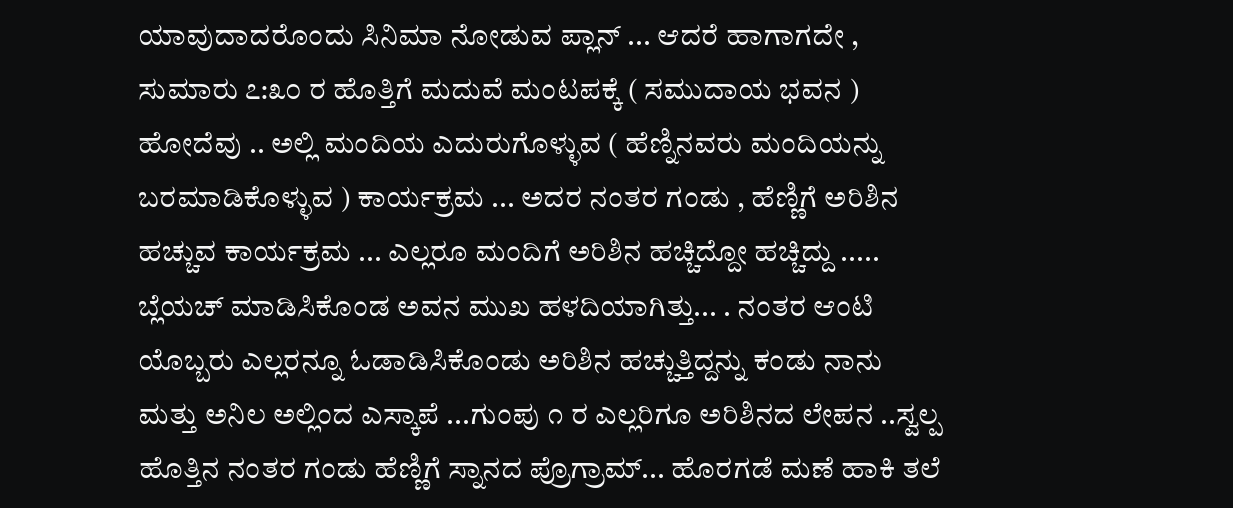ಯಾವುದಾದರೊಂದು ಸಿನಿಮಾ ನೋಡುವ ಪ್ಲಾನ್ ... ಆದರೆ ಹಾಗಾಗದೇ , ಸುಮಾರು ೭:೩೦ ರ ಹೊತ್ತಿಗೆ ಮದುವೆ ಮಂಟಪಕ್ಕೆ ( ಸಮುದಾಯ ಭವನ ) ಹೋದೆವು .. ಅಲ್ಲಿ ಮಂದಿಯ ಎದುರುಗೊಳ್ಳುವ ( ಹೆಣ್ನಿನವರು ಮಂದಿಯನ್ನು ಬರಮಾಡಿಕೊಳ್ಳುವ ) ಕಾರ್ಯಕ್ರಮ ... ಅದರ ನಂತರ ಗಂಡು , ಹೆಣ್ಣಿಗೆ ಅರಿಶಿನ ಹಚ್ಚುವ ಕಾರ್ಯಕ್ರಮ ... ಎಲ್ಲರೂ ಮಂದಿಗೆ ಅರಿಶಿನ ಹಚ್ಚಿದ್ದೋ ಹಚ್ಚಿದ್ದು ..... ಬ್ಲೆಯಚ್ ಮಾಡಿಸಿಕೊಂಡ ಅವನ ಮುಖ ಹಳದಿಯಾಗಿತ್ತು... . ನಂತರ ಆಂಟಿ ಯೊಬ್ಬರು ಎಲ್ಲರನ್ನೂ ಓಡಾಡಿಸಿಕೊಂಡು ಅರಿಶಿನ ಹಚ್ಚುತ್ತಿದ್ದನ್ನು ಕಂಡು ನಾನು ಮತ್ತು ಅನಿಲ ಅಲ್ಲಿಂದ ಎಸ್ಕಾಪೆ ...ಗುಂಪು ೧ ರ ಎಲ್ಲರಿಗೂ ಅರಿಶಿನದ ಲೇಪನ ..ಸ್ವಲ್ಪ ಹೊತ್ತಿನ ನಂತರ ಗಂಡು ಹೆಣ್ಣಿಗೆ ಸ್ನಾನದ ಪ್ರೊಗ್ರಾಮ್... ಹೊರಗಡೆ ಮಣೆ ಹಾಕಿ ತಲೆ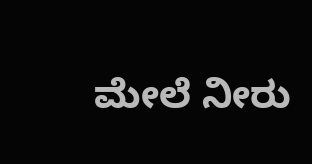ಮೇಲೆ ನೀರು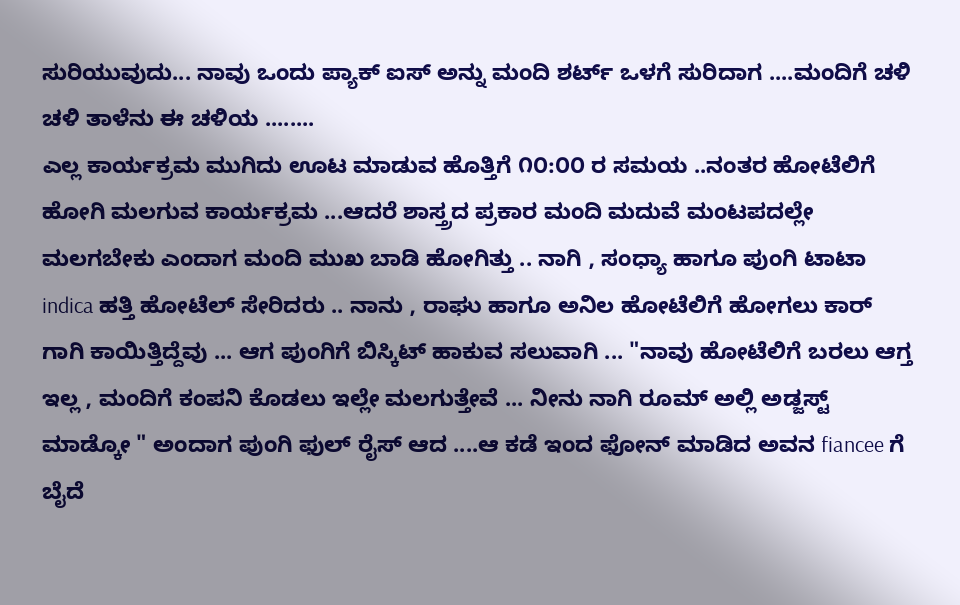ಸುರಿಯುವುದು... ನಾವು ಒಂದು ಪ್ಯಾಕ್ ಐಸ್ ಅನ್ನು ಮಂದಿ ಶರ್ಟ್ ಒಳಗೆ ಸುರಿದಾಗ ....ಮಂದಿಗೆ ಚಳಿ ಚಳಿ ತಾಳೆನು ಈ ಚಳಿಯ ........
ಎಲ್ಲ ಕಾರ್ಯಕ್ರಮ ಮುಗಿದು ಊಟ ಮಾಡುವ ಹೊತ್ತಿಗೆ ೧೦:೦೦ ರ ಸಮಯ ..ನಂತರ ಹೋಟೆಲಿಗೆ ಹೋಗಿ ಮಲಗುವ ಕಾರ್ಯಕ್ರಮ ...ಆದರೆ ಶಾಸ್ತ್ರದ ಪ್ರಕಾರ ಮಂದಿ ಮದುವೆ ಮಂಟಪದಲ್ಲೇ ಮಲಗಬೇಕು ಎಂದಾಗ ಮಂದಿ ಮುಖ ಬಾಡಿ ಹೋಗಿತ್ತು .. ನಾಗಿ , ಸಂಧ್ಯಾ ಹಾಗೂ ಪುಂಗಿ ಟಾಟಾ indica ಹತ್ತಿ ಹೋಟೆಲ್ ಸೇರಿದರು .. ನಾನು , ರಾಘು ಹಾಗೂ ಅನಿಲ ಹೋಟೆಲಿಗೆ ಹೋಗಲು ಕಾರ್ ಗಾಗಿ ಕಾಯಿತ್ತಿದ್ದೆವು ... ಆಗ ಪುಂಗಿಗೆ ಬಿಸ್ಕಿಟ್ ಹಾಕುವ ಸಲುವಾಗಿ ... "ನಾವು ಹೋಟೆಲಿಗೆ ಬರಲು ಆಗ್ತ ಇಲ್ಲ , ಮಂದಿಗೆ ಕಂಪನಿ ಕೊಡಲು ಇಲ್ಲೇ ಮಲಗುತ್ತೇವೆ ... ನೀನು ನಾಗಿ ರೂಮ್ ಅಲ್ಲಿ ಅಡ್ಜಸ್ಟ್ ಮಾಡ್ಕೋ " ಅಂದಾಗ ಪುಂಗಿ ಫುಲ್ ರೈಸ್ ಆದ ....ಆ ಕಡೆ ಇಂದ ಫೋನ್ ಮಾಡಿದ ಅವನ fiancee ಗೆ ಬೈದೆ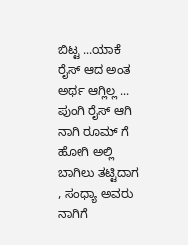ಬಿಟ್ಟ ...ಯಾಕೆ ರೈಸ್ ಆದ ಅಂತ ಅರ್ಥ ಆಗ್ಲಿಲ್ಲ ... ಪುಂಗಿ ರೈಸ್ ಆಗಿ ನಾಗಿ ರೂಮ್ ಗೆ ಹೋಗಿ ಅಲ್ಲಿ ಬಾಗಿಲು ತಟ್ಟಿದಾಗ , ಸಂಧ್ಯಾ ಅವರು ನಾಗಿಗೆ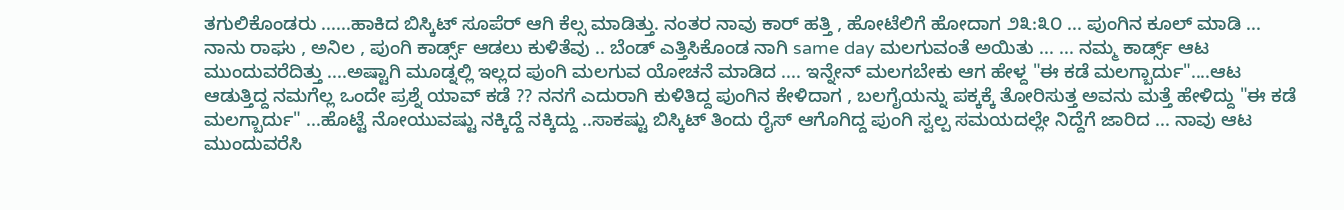ತಗುಲಿಕೊಂಡರು ......ಹಾಕಿದ ಬಿಸ್ಕಿಟ್ ಸೂಪೆರ್ ಆಗಿ ಕೆಲ್ಸ ಮಾಡಿತ್ತು. ನಂತರ ನಾವು ಕಾರ್ ಹತ್ತಿ , ಹೋಟೆಲಿಗೆ ಹೋದಾಗ ೨೩:೩೦ ... ಪುಂಗಿನ ಕೂಲ್ ಮಾಡಿ ... ನಾನು ರಾಘು , ಅನಿಲ , ಪುಂಗಿ ಕಾರ್ಡ್ಸ್ ಆಡಲು ಕುಳಿತೆವು .. ಬೆಂಡ್ ಎತ್ತಿಸಿಕೊಂಡ ನಾಗಿ same day ಮಲಗುವಂತೆ ಅಯಿತು ... ... ನಮ್ಮ ಕಾರ್ಡ್ಸ್ ಆಟ ಮುಂದುವರೆದಿತ್ತು ....ಅಷ್ಟಾಗಿ ಮೂಡ್ನಲ್ಲಿ ಇಲ್ಲದ ಪುಂಗಿ ಮಲಗುವ ಯೋಚನೆ ಮಾಡಿದ .... ಇನ್ನೇನ್ ಮಲಗಬೇಕು ಆಗ ಹೇಳ್ದ "ಈ ಕಡೆ ಮಲಗ್ಬಾರ್ದು"....ಆಟ ಆಡುತ್ತಿದ್ದ ನಮಗೆಲ್ಲ ಒಂದೇ ಪ್ರಶ್ನೆ ಯಾವ್ ಕಡೆ ?? ನನಗೆ ಎದುರಾಗಿ ಕುಳಿತಿದ್ದ ಪುಂಗಿನ ಕೇಳಿದಾಗ , ಬಲಗೈಯನ್ನು ಪಕ್ಕಕ್ಕೆ ತೋರಿಸುತ್ತ ಅವನು ಮತ್ತೆ ಹೇಳಿದ್ದು "ಈ ಕಡೆ ಮಲಗ್ಬಾರ್ದು" ...ಹೊಟ್ಟೆ ನೋಯುವಷ್ಟು ನಕ್ಕಿದ್ದೆ ನಕ್ಕಿದ್ದು ..ಸಾಕಷ್ಟು ಬಿಸ್ಕಿಟ್ ತಿಂದು ರೈಸ್ ಆಗೊಗಿದ್ದ ಪುಂಗಿ ಸ್ವಲ್ಪ ಸಮಯದಲ್ಲೇ ನಿದ್ದೆಗೆ ಜಾರಿದ ... ನಾವು ಆಟ ಮುಂದುವರೆಸಿ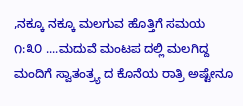,ನಕ್ಕೂ ನಕ್ಕೂ ಮಲಗುವ ಹೊತ್ತಿಗೆ ಸಮಯ ೧:೩೦ ....ಮದುವೆ ಮಂಟಪ ದಲ್ಲಿ ಮಲಗಿದ್ದ ಮಂದಿಗೆ ಸ್ವಾತಂತ್ರ್ಯ ದ ಕೊನೆಯ ರಾತ್ರಿ ಅಷ್ಟೇನೂ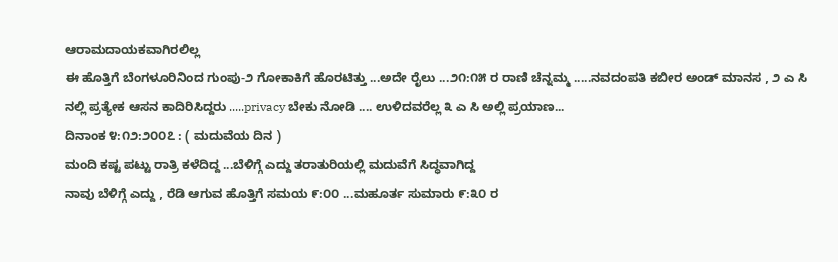ಆರಾಮದಾಯಕವಾಗಿರಲಿಲ್ಲ
ಈ ಹೊತ್ತಿಗೆ ಬೆಂಗಳೂರಿನಿಂದ ಗುಂಪು-೨ ಗೋಕಾಕಿಗೆ ಹೊರಟಿತ್ತು ...ಅದೇ ರೈಲು ...೨೧:೧೫ ರ ರಾಣಿ ಚೆನ್ನಮ್ಮ .....ನವದಂಪತಿ ಕಬೀರ ಅಂಡ್ ಮಾನಸ , ೨ ಎ ಸಿ ನಲ್ಲಿ ಪ್ರತ್ಯೇಕ ಆಸನ ಕಾದಿರಿಸಿದ್ದರು .....privacy ಬೇಕು ನೋಡಿ .... ಉಳಿದವರೆಲ್ಲ ೩ ಎ ಸಿ ಅಲ್ಲಿ ಪ್ರಯಾಣ...
ದಿನಾಂಕ ೪:೧೨:೨೦೦೭ : ( ಮದುವೆಯ ದಿನ )
ಮಂದಿ ಕಷ್ಟ ಪಟ್ಟು ರಾತ್ರಿ ಕಳೆದಿದ್ದ ...ಬೆಳಿಗ್ಗೆ ಎದ್ದು ತರಾತುರಿಯಲ್ಲಿ ಮದುವೆಗೆ ಸಿದ್ಧವಾಗಿದ್ದ
ನಾವು ಬೆಳಿಗ್ಗೆ ಎದ್ದು , ರೆಡಿ ಆಗುವ ಹೊತ್ತಿಗೆ ಸಮಯ ೯:೦೦ ...ಮಹೂರ್ತ ಸುಮಾರು ೯:೩೦ ರ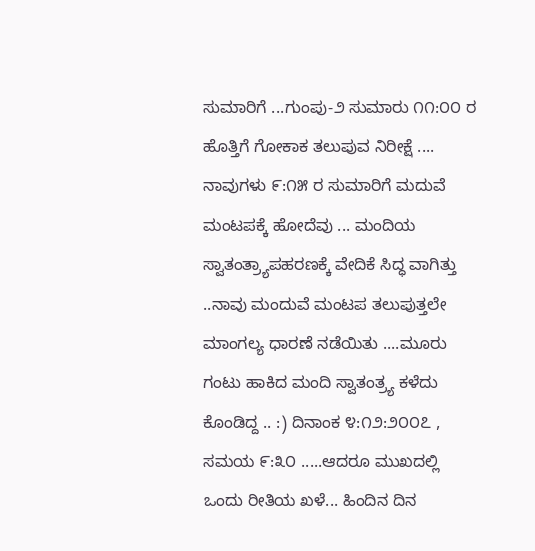ಸುಮಾರಿಗೆ ...ಗುಂಪು-೨ ಸುಮಾರು ೧೧:೦೦ ರ ಹೊತ್ತಿಗೆ ಗೋಕಾಕ ತಲುಪುವ ನಿರೀಕ್ಷೆ .... ನಾವುಗಳು ೯:೧೫ ರ ಸುಮಾರಿಗೆ ಮದುವೆ ಮಂಟಪಕ್ಕೆ ಹೋದೆವು ... ಮಂದಿಯ ಸ್ವಾತಂತ್ರ್ಯಾಪಹರಣಕ್ಕೆ ವೇದಿಕೆ ಸಿದ್ಧ ವಾಗಿತ್ತು ..ನಾವು ಮಂದುವೆ ಮಂಟಪ ತಲುಪುತ್ತಲೇ ಮಾಂಗಲ್ಯ ಧಾರಣೆ ನಡೆಯಿತು ....ಮೂರು ಗಂಟು ಹಾಕಿದ ಮಂದಿ ಸ್ವಾತಂತ್ರ್ಯ ಕಳೆದು ಕೊಂಡಿದ್ದ .. :) ದಿನಾಂಕ ೪:೧೨:೨೦೦೭ , ಸಮಯ ೯:೩೦ .....ಆದರೂ ಮುಖದಲ್ಲಿ ಒಂದು ರೀತಿಯ ಖಳೆ... ಹಿಂದಿನ ದಿನ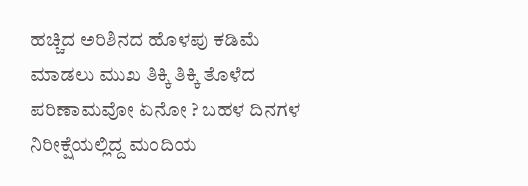ಹಚ್ಚಿದ ಅರಿಶಿನದ ಹೊಳಪು ಕಡಿಮೆ ಮಾಡಲು ಮುಖ ತಿಕ್ಕಿ ತಿಕ್ಕಿ ತೊಳೆದ ಪರಿಣಾಮವೋ ಏನೋ ? ಬಹಳ ದಿನಗಳ ನಿರೀಕ್ಷೆಯಲ್ಲಿದ್ದ ಮಂದಿಯ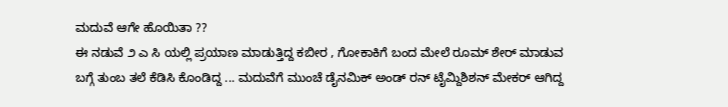ಮದುವೆ ಆಗೇ ಹೊಯಿತಾ ??
ಈ ನಡುವೆ ೨ ಎ ಸಿ ಯಲ್ಲಿ ಪ್ರಯಾಣ ಮಾಡುತ್ತಿದ್ದ ಕಬೀರ , ಗೋಕಾಕಿಗೆ ಬಂದ ಮೇಲೆ ರೂಮ್ ಶೇರ್ ಮಾಡುವ ಬಗ್ಗೆ ತುಂಬ ತಲೆ ಕೆಡಿಸಿ ಕೊಂಡಿದ್ದ ... ಮದುವೆಗೆ ಮುಂಚೆ ಡೈನಮಿಕ್ ಅಂಡ್ ರನ್ ಟೈಮ್ದಿಶಿಶನ್ ಮೇಕರ್ ಆಗಿದ್ದ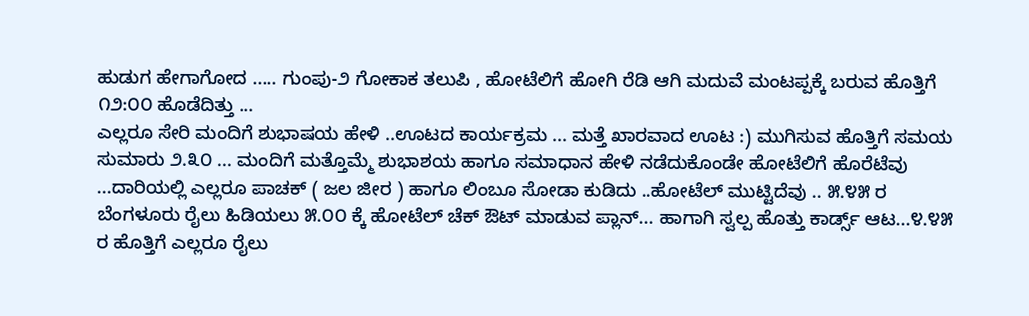ಹುಡುಗ ಹೇಗಾಗೋದ ..... ಗುಂಪು-೨ ಗೋಕಾಕ ತಲುಪಿ , ಹೋಟೆಲಿಗೆ ಹೋಗಿ ರೆಡಿ ಆಗಿ ಮದುವೆ ಮಂಟಪ್ಪಕ್ಕೆ ಬರುವ ಹೊತ್ತಿಗೆ ೧೨:೦೦ ಹೊಡೆದಿತ್ತು ...
ಎಲ್ಲರೂ ಸೇರಿ ಮಂದಿಗೆ ಶುಭಾಷಯ ಹೇಳಿ ..ಊಟದ ಕಾರ್ಯಕ್ರಮ ... ಮತ್ತೆ ಖಾರವಾದ ಊಟ :) ಮುಗಿಸುವ ಹೊತ್ತಿಗೆ ಸಮಯ ಸುಮಾರು ೨.೩೦ ... ಮಂದಿಗೆ ಮತ್ತೊಮ್ಮೆ ಶುಭಾಶಯ ಹಾಗೂ ಸಮಾಧಾನ ಹೇಳಿ ನಡೆದುಕೊಂಡೇ ಹೋಟೆಲಿಗೆ ಹೊರೆಟೆವು ...ದಾರಿಯಲ್ಲಿ ಎಲ್ಲರೂ ಪಾಚಕ್ ( ಜಲ ಜೀರ ) ಹಾಗೂ ಲಿಂಬೂ ಸೋಡಾ ಕುಡಿದು ..ಹೋಟೆಲ್ ಮುಟ್ಟಿದೆವು .. ೫.೪೫ ರ ಬೆಂಗಳೂರು ರೈಲು ಹಿಡಿಯಲು ೫.೦೦ ಕ್ಕೆ ಹೋಟೆಲ್ ಚೆಕ್ ಔಟ್ ಮಾಡುವ ಪ್ಲಾನ್... ಹಾಗಾಗಿ ಸ್ವಲ್ಪ ಹೊತ್ತು ಕಾರ್ಡ್ಸ್ ಆಟ...೪.೪೫ ರ ಹೊತ್ತಿಗೆ ಎಲ್ಲರೂ ರೈಲು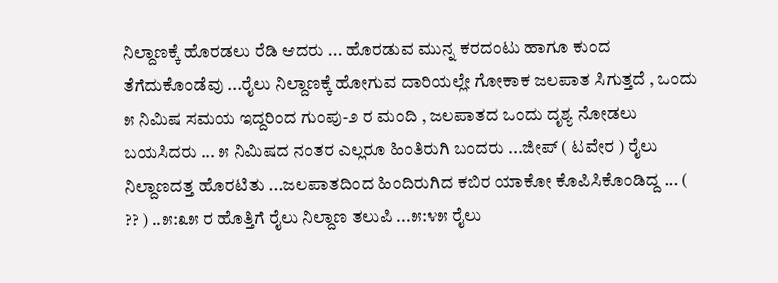ನಿಲ್ದಾಣಕ್ಕೆ ಹೊರಡಲು ರೆಡಿ ಆದರು ... ಹೊರಡುವ ಮುನ್ನ ಕರದಂಟು ಹಾಗೂ ಕುಂದ ತೆಗೆದುಕೊಂಡೆವು ...ರೈಲು ನಿಲ್ದಾಣಕ್ಕೆ ಹೋಗುವ ದಾರಿಯಲ್ಲೇ ಗೋಕಾಕ ಜಲಪಾತ ಸಿಗುತ್ತದೆ , ಒಂದು ೫ ನಿಮಿಷ ಸಮಯ ಇದ್ದರಿಂದ ಗುಂಪು-೨ ರ ಮಂದಿ , ಜಲಪಾತದ ಒಂದು ದೃಶ್ಯ ನೋಡಲು ಬಯಸಿದರು ... ೫ ನಿಮಿಷದ ನಂತರ ಎಲ್ಲರೂ ಹಿಂತಿರುಗಿ ಬಂದರು ...ಜೀಪ್ ( ಟವೇರ ) ರೈಲು ನಿಲ್ದಾಣದತ್ತ ಹೊರಟಿತು ...ಜಲಪಾತದಿಂದ ಹಿಂದಿರುಗಿದ ಕಬಿರ ಯಾಕೋ ಕೊಪಿಸಿಕೊಂಡಿದ್ದ ... ( ?? ) ..೫:೩೫ ರ ಹೊತ್ತಿಗೆ ರೈಲು ನಿಲ್ದಾಣ ತಲುಪಿ ...೫:೪೫ ರೈಲು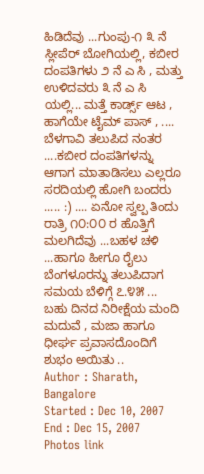ಹಿಡಿದೆವು ...ಗುಂಪು-೧ ೩ ನೆ ಸ್ಲೀಪೆರ್ ಬೋಗಿಯಲ್ಲಿ, ಕಬೀರ ದಂಪತಿಗಳು ೨ ನೆ ಎ ಸಿ , ಮತ್ತು ಉಳಿದವರು ೩ ನೆ ಎ ಸಿ ಯಲ್ಲಿ... ಮತ್ತೆ ಕಾರ್ಡ್ಸ್ ಆಟ , ಹಾಗೆಯೇ ಟೈಮ್ ಪಾಸ್ , .... ಬೆಳಗಾವಿ ತಲುಪಿದ ನಂತರ ....ಕಬೀರ ದಂಪತಿಗಳನ್ನು ಆಗಾಗ ಮಾತಾಡಿಸಲು ಎಲ್ಲರೂ ಸರದಿಯಲ್ಲಿ ಹೋಗಿ ಬಂದರು ..... :) .... ಏನೋ ಸ್ವಲ್ಪ ತಿಂದು ರಾತ್ರಿ ೧೦:೦೦ ರ ಹೊತ್ತಿಗೆ ಮಲಗಿದೆವು ...ಬಹಳ ಚಳಿ ...ಹಾಗೂ ಹೀಗೂ ರೈಲು ಬೆಂಗಳೂರನ್ನು ತಲುಪಿದಾಗ ಸಮಯ ಬೆಳಿಗ್ಗೆ ೭.೪೫ ... ಬಹು ದಿನದ ನಿರೀಕ್ಷೆಯ ಮಂದಿ ಮದುವೆ , ಮಜಾ ಹಾಗೂ ಧೀರ್ಘ ಪ್ರವಾಸದೊಂದಿಗೆ ಶುಭಂ ಅಯಿತು ..
Author : Sharath, Bangalore
Started : Dec 10, 2007
End : Dec 15, 2007
Photos link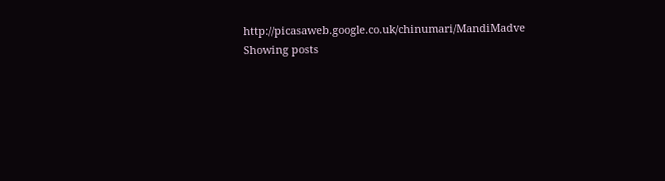http://picasaweb.google.co.uk/chinumari/MandiMadve
Showing posts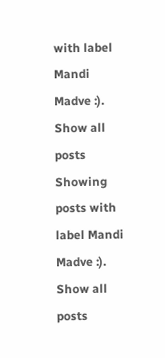with label Mandi Madve :). Show all posts
Showing posts with label Mandi Madve :). Show all posts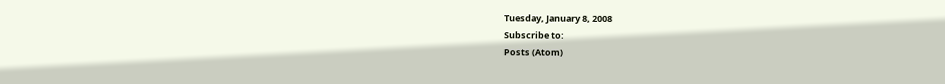Tuesday, January 8, 2008
Subscribe to:
Posts (Atom)